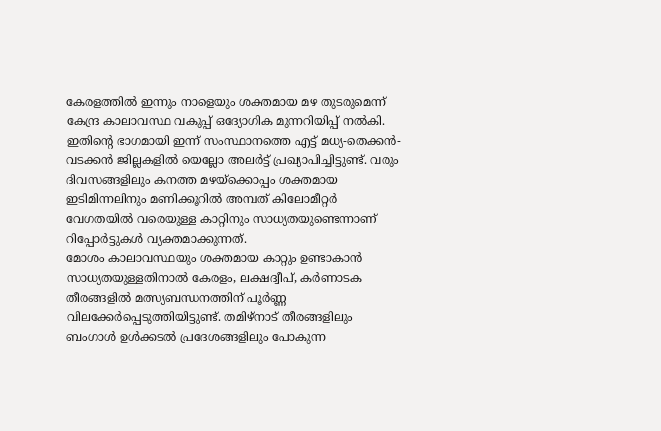കേരളത്തിൽ ഇന്നും നാളെയും ശക്തമായ മഴ തുടരുമെന്ന് കേന്ദ്ര കാലാവസ്ഥ വകുപ്പ് ഒദ്യോഗിക മുന്നറിയിപ്പ് നൽകി. ഇതിന്റെ ഭാഗമായി ഇന്ന് സംസ്ഥാനത്തെ എട്ട് മധ്യ-തെക്കൻ-വടക്കൻ ജില്ലകളിൽ യെല്ലോ അലർട്ട് പ്രഖ്യാപിച്ചിട്ടുണ്ട്. വരും ദിവസങ്ങളിലും കനത്ത മഴയ്ക്കൊപ്പം ശക്തമായ ഇടിമിന്നലിനും മണിക്കൂറിൽ അമ്പത് കിലോമീറ്റർ വേഗതയിൽ വരെയുള്ള കാറ്റിനും സാധ്യതയുണ്ടെന്നാണ് റിപ്പോർട്ടുകൾ വ്യക്തമാക്കുന്നത്.
മോശം കാലാവസ്ഥയും ശക്തമായ കാറ്റും ഉണ്ടാകാൻ സാധ്യതയുള്ളതിനാൽ കേരളം, ലക്ഷദ്വീപ്, കർണാടക തീരങ്ങളിൽ മത്സ്യബന്ധനത്തിന് പൂർണ്ണ വിലക്കേർപ്പെടുത്തിയിട്ടുണ്ട്. തമിഴ്നാട് തീരങ്ങളിലും ബംഗാൾ ഉൾക്കടൽ പ്രദേശങ്ങളിലും പോകുന്ന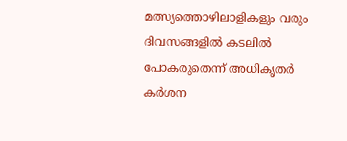മത്സ്യത്തൊഴിലാളികളും വരും ദിവസങ്ങളിൽ കടലിൽ പോകരുതെന്ന് അധികൃതർ കർശന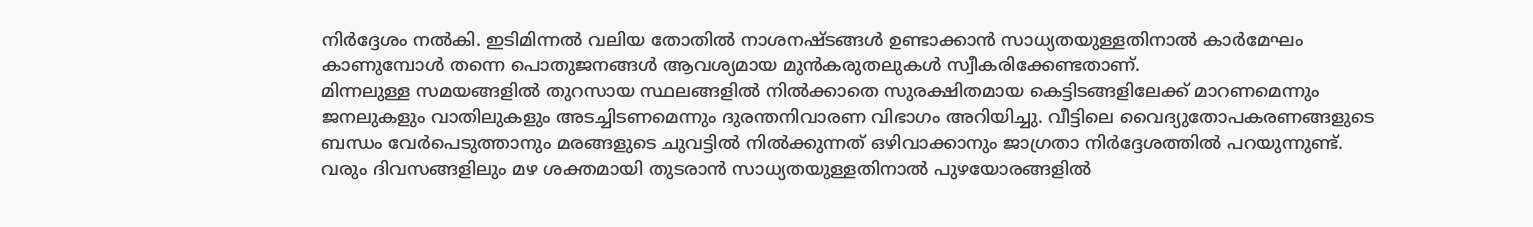നിർദ്ദേശം നൽകി. ഇടിമിന്നൽ വലിയ തോതിൽ നാശനഷ്ടങ്ങൾ ഉണ്ടാക്കാൻ സാധ്യതയുള്ളതിനാൽ കാർമേഘം കാണുമ്പോൾ തന്നെ പൊതുജനങ്ങൾ ആവശ്യമായ മുൻകരുതലുകൾ സ്വീകരിക്കേണ്ടതാണ്.
മിന്നലുള്ള സമയങ്ങളിൽ തുറസായ സ്ഥലങ്ങളിൽ നിൽക്കാതെ സുരക്ഷിതമായ കെട്ടിടങ്ങളിലേക്ക് മാറണമെന്നും ജനലുകളും വാതിലുകളും അടച്ചിടണമെന്നും ദുരന്തനിവാരണ വിഭാഗം അറിയിച്ചു. വീട്ടിലെ വൈദ്യുതോപകരണങ്ങളുടെ ബന്ധം വേർപെടുത്താനും മരങ്ങളുടെ ചുവട്ടിൽ നിൽക്കുന്നത് ഒഴിവാക്കാനും ജാഗ്രതാ നിർദ്ദേശത്തിൽ പറയുന്നുണ്ട്. വരും ദിവസങ്ങളിലും മഴ ശക്തമായി തുടരാൻ സാധ്യതയുള്ളതിനാൽ പുഴയോരങ്ങളിൽ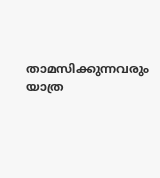താമസിക്കുന്നവരും യാത്ര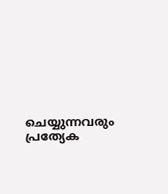ചെയ്യുന്നവരും പ്രത്യേക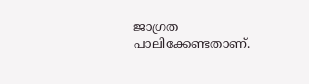ജാഗ്രത പാലിക്കേണ്ടതാണ്.